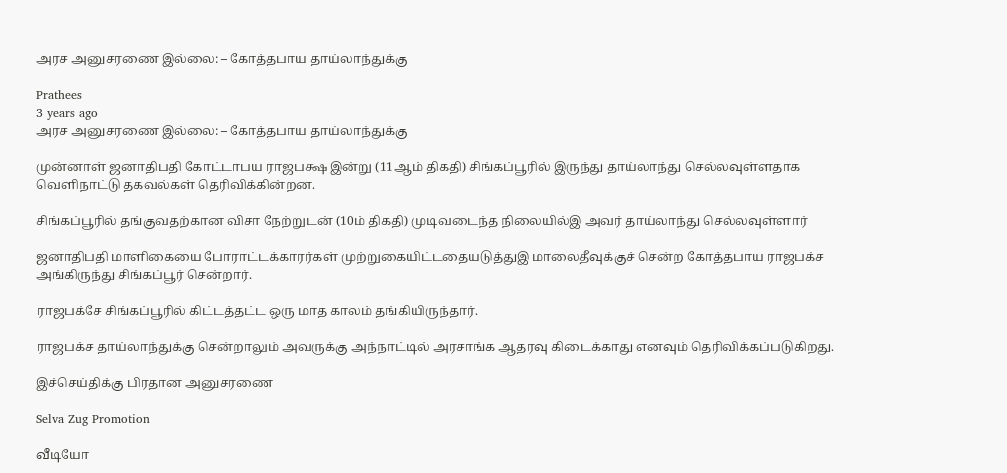அரச அனுசரணை இல்லை: – கோத்தபாய தாய்லாந்துக்கு

Prathees
3 years ago
அரச அனுசரணை இல்லை: – கோத்தபாய தாய்லாந்துக்கு

முன்னாள் ஜனாதிபதி கோட்டாபய ராஜபக்ஷ இன்று (11ஆம் திகதி) சிங்கப்பூரில் இருந்து தாய்லாந்து செல்லவுள்ளதாக வெளிநாட்டு தகவல்கள் தெரிவிக்கின்றன.

சிங்கப்பூரில் தங்குவதற்கான விசா நேற்றுடன் (10ம் திகதி) முடிவடைந்த நிலையில்இ அவர் தாய்லாந்து செல்லவுள்ளார்

ஜனாதிபதி மாளிகையை போராட்டக்காரர்கள் முற்றுகையிட்டதையடுத்துஇ மாலைதீவுக்குச் சென்ற கோத்தபாய ராஜபக்ச அங்கிருந்து சிங்கப்பூர் சென்றார்.

ராஜபக்சே சிங்கப்பூரில் கிட்டத்தட்ட ஒரு மாத காலம் தங்கியிருந்தார்.

ராஜபக்ச தாய்லாந்துக்கு சென்றாலும் அவருக்கு அந்நாட்டில் அரசாங்க ஆதரவு கிடைக்காது எனவும் தெரிவிக்கப்படுகிறது.

இச்செய்திக்கு பிரதான அனுசரணை

Selva Zug Promotion

வீடியோ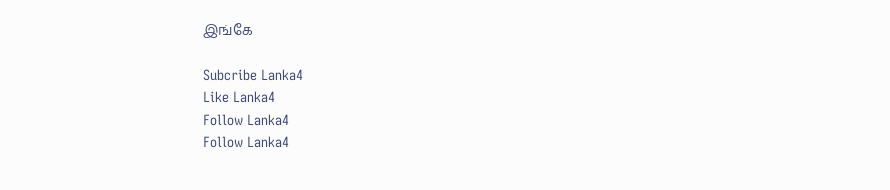இங்கே

Subcribe Lanka4
Like Lanka4
Follow Lanka4
Follow Lanka4